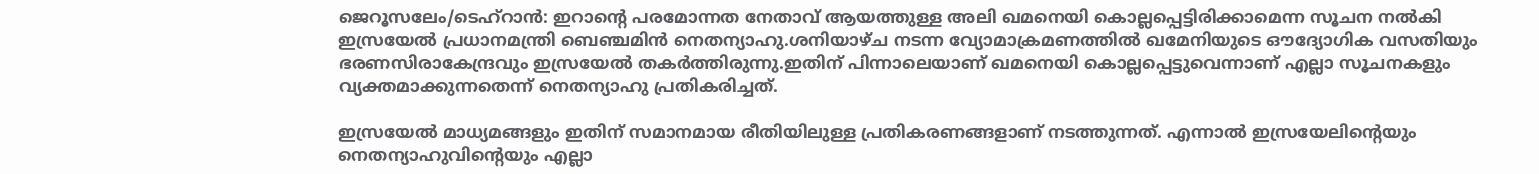ജെറൂസലേം/ടെഹ്‌റാൻ: ഇറാന്റെ പരമോന്നത നേതാവ് ആയത്തുള്ള അലി ഖമനെയി കൊല്ലപ്പെട്ടിരിക്കാമെന്ന സൂചന നൽകി ഇസ്രയേൽ പ്രധാനമന്ത്രി ബെഞ്ചമിൻ നെതന്യാഹു.ശനിയാഴ്ച നടന്ന വ്യോമാക്രമണത്തിൽ ഖമേനിയുടെ ഔദ്യോഗിക വസതിയും ഭരണസിരാകേന്ദ്രവും ഇസ്രയേൽ തകർത്തിരുന്നു.ഇതിന് പിന്നാലെയാണ് ഖമനെയി കൊല്ലപ്പെട്ടുവെന്നാണ് എല്ലാ സൂചനകളും വ്യക്തമാക്കുന്നതെന്ന് നെതന്യാഹു പ്രതികരിച്ചത്.

ഇസ്രയേൽ മാധ്യമങ്ങളും ഇതിന് സമാനമായ രീതിയിലുള്ള പ്രതികരണങ്ങളാണ് നടത്തുന്നത്. എന്നാൽ ഇസ്രയേലിന്റെയും നെതന്യാഹുവിന്റെയും എല്ലാ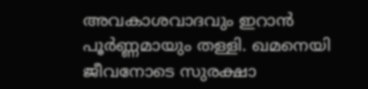അവകാശവാദവും ഇറാൻ പൂർണ്ണമായും തള്ളി. ഖമനെയി ജീവനോടെ സുരക്ഷാ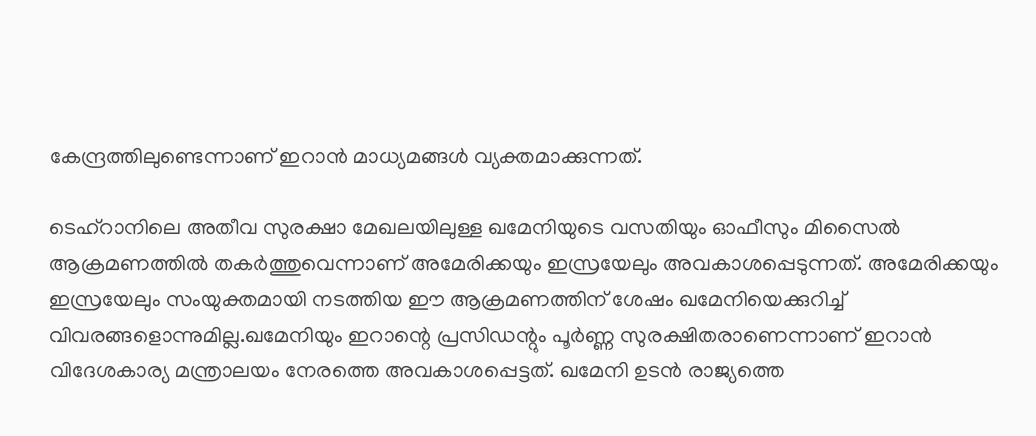കേന്ദ്രത്തിലുണ്ടെന്നാണ് ഇറാൻ മാധ്യമങ്ങൾ വ്യക്തമാക്കുന്നത്.

ടെഹ്‌റാനിലെ അതീവ സുരക്ഷാ മേഖലയിലുള്ള ഖമേനിയുടെ വസതിയും ഓഫീസും മിസൈൽ ആക്രമണത്തിൽ തകർത്തുവെന്നാണ് അമേരിക്കയും ഇസ്രയേലും അവകാശപ്പെടുന്നത്. അമേരിക്കയും ഇസ്രയേലും സംയുക്തമായി നടത്തിയ ഈ ആക്രമണത്തിന് ശേഷം ഖമേനിയെക്കുറിച്ച് വിവരങ്ങളൊന്നുമില്ല.ഖമേനിയും ഇറാന്റെ പ്രസിഡന്റും പൂർണ്ണ സുരക്ഷിതരാണെന്നാണ് ഇറാൻ വിദേശകാര്യ മന്ത്രാലയം നേരത്തെ അവകാശപ്പെട്ടത്. ഖമേനി ഉടൻ രാജ്യത്തെ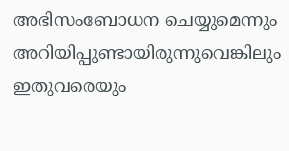അഭിസംബോധന ചെയ്യുമെന്നും അറിയിപ്പുണ്ടായിരുന്നുവെങ്കിലും ഇതുവരെയും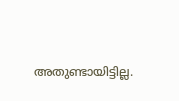അതുണ്ടായിട്ടില്ല.